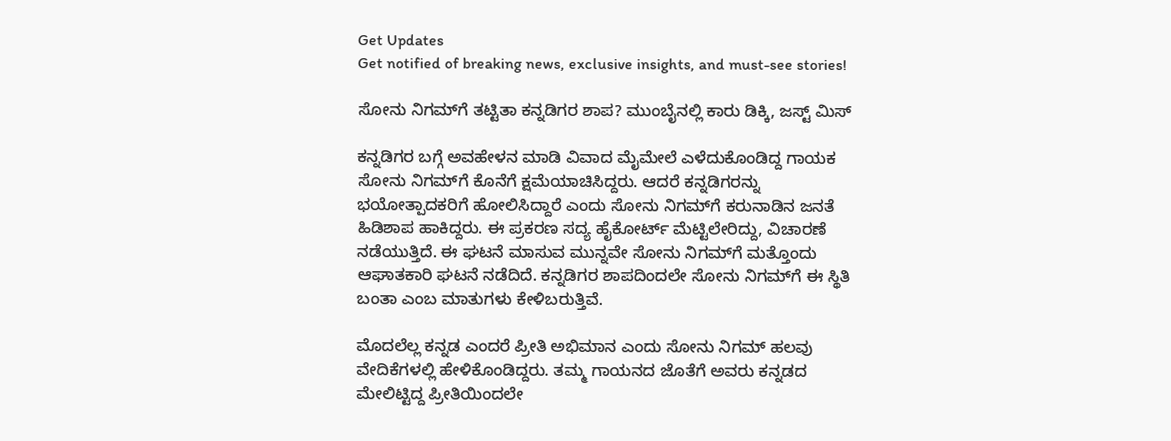Get Updates
Get notified of breaking news, exclusive insights, and must-see stories!

ಸೋನು ನಿಗಮ್‌ಗೆ ತಟ್ಟಿತಾ ಕನ್ನಡಿಗರ ಶಾಪ? ಮುಂಬೈನಲ್ಲಿ ಕಾರು ಡಿಕ್ಕಿ, ಜಸ್ಟ್‌ ಮಿಸ್‌

ಕನ್ನಡಿಗರ ಬಗ್ಗೆ ಅವಹೇಳನ ಮಾಡಿ ವಿವಾದ ಮೈಮೇಲೆ ಎಳೆದುಕೊಂಡಿದ್ದ ಗಾಯಕ ಸೋನು ನಿಗಮ್‌ಗೆ ಕೊನೆಗೆ ಕ್ಷಮೆಯಾಚಿಸಿದ್ದರು. ಆದರೆ ಕನ್ನಡಿಗರನ್ನು ಭಯೋತ್ಪಾದಕರಿಗೆ ಹೋಲಿಸಿದ್ದಾರೆ ಎಂದು ಸೋನು ನಿಗಮ್‌ಗೆ ಕರುನಾಡಿನ ಜನತೆ ಹಿಡಿಶಾಪ ಹಾಕಿದ್ದರು. ಈ ಪ್ರಕರಣ ಸದ್ಯ ಹೈಕೋರ್ಟ್‌ ಮೆಟ್ಟಿಲೇರಿದ್ದು, ವಿಚಾರಣೆ ನಡೆಯುತ್ತಿದೆ. ಈ ಘಟನೆ ಮಾಸುವ ಮುನ್ನವೇ ಸೋನು ನಿಗಮ್‌ಗೆ ಮತ್ತೊಂದು ಆಘಾತಕಾರಿ ಘಟನೆ ನಡೆದಿದೆ. ಕನ್ನಡಿಗರ ಶಾಪದಿಂದಲೇ ಸೋನು ನಿಗಮ್‌ಗೆ ಈ ಸ್ಥಿತಿ ಬಂತಾ ಎಂಬ ಮಾತುಗಳು ಕೇಳಿಬರುತ್ತಿವೆ.

ಮೊದಲೆಲ್ಲ ಕನ್ನಡ ಎಂದರೆ ಪ್ರೀತಿ ಅಭಿಮಾನ ಎಂದು ಸೋನು ನಿಗಮ್‌ ಹಲವು ವೇದಿಕೆಗಳಲ್ಲಿ ಹೇಳಿಕೊಂಡಿದ್ದರು. ತಮ್ಮ ಗಾಯನದ ಜೊತೆಗೆ ಅವರು ಕನ್ನಡದ ಮೇಲಿಟ್ಟಿದ್ದ ಪ್ರೀತಿಯಿಂದಲೇ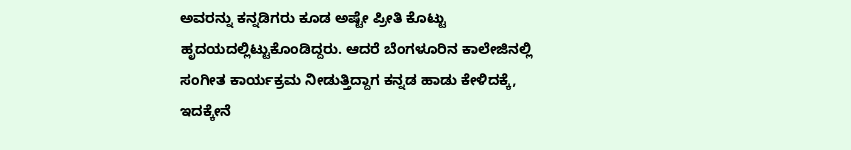ಅವರನ್ನು ಕನ್ನಡಿಗರು ಕೂಡ ಅಷ್ಟೇ ಪ್ರೀತಿ ಕೊಟ್ಟು ಹೃದಯದಲ್ಲಿಟ್ಟುಕೊಂಡಿದ್ದರು. ಆದರೆ ಬೆಂಗಳೂರಿನ ಕಾಲೇಜಿನಲ್ಲಿ ಸಂಗೀತ ಕಾರ್ಯಕ್ರಮ ನೀಡುತ್ತಿದ್ದಾಗ ಕನ್ನಡ ಹಾಡು ಕೇಳಿದಕ್ಕೆ, ಇದಕ್ಕೇನೆ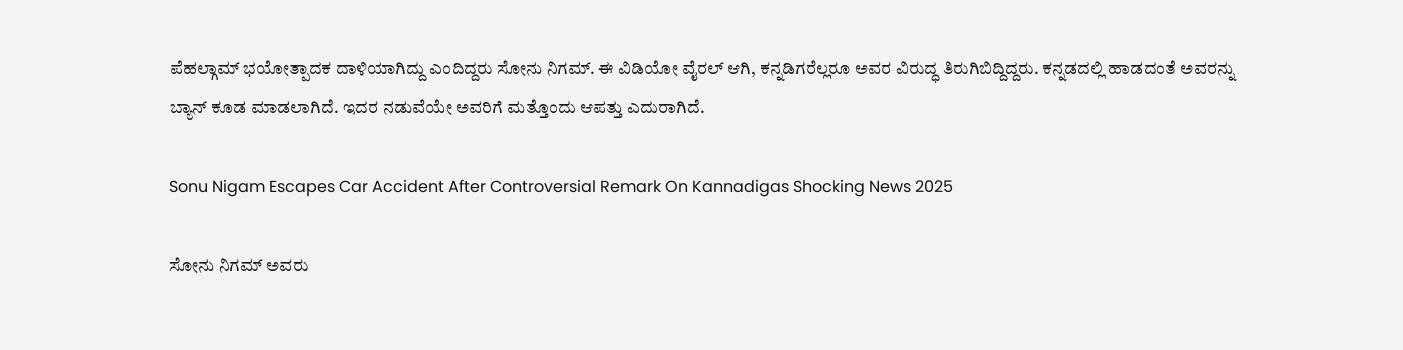ಪೆಹಲ್ಗಾಮ್‌ ಭಯೋತ್ಪಾದಕ ದಾಳಿಯಾಗಿದ್ದು ಎಂದಿದ್ದರು ಸೋನು ನಿಗಮ್‌. ಈ ವಿಡಿಯೋ ವೈರಲ್‌ ಆಗಿ, ಕನ್ನಡಿಗರೆಲ್ಲರೂ ಅವರ ವಿರುದ್ಧ ತಿರುಗಿಬಿದ್ದಿದ್ದರು. ಕನ್ನಡದಲ್ಲಿ ಹಾಡದಂತೆ ಅವರನ್ನು ಬ್ಯಾನ್‌ ಕೂಡ ಮಾಡಲಾಗಿದೆ. ಇದರ ನಡುವೆಯೇ ಅವರಿಗೆ ಮತ್ತೊಂದು ಆಪತ್ತು ಎದುರಾಗಿದೆ.

Sonu Nigam Escapes Car Accident After Controversial Remark On Kannadigas Shocking News 2025

ಸೋನು ನಿಗಮ್ ಅವರು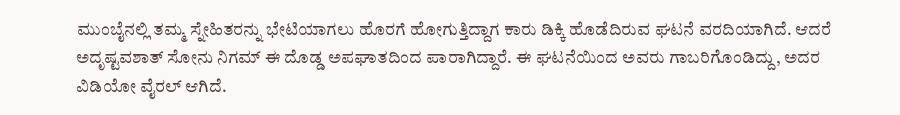ಮುಂಬೈನಲ್ಲಿ ತಮ್ಮ ಸ್ನೇಹಿತರನ್ನು ಭೇಟಿಯಾಗಲು ಹೊರಗೆ ಹೋಗುತ್ತಿದ್ದಾಗ ಕಾರು ಡಿಕ್ಕಿ ಹೊಡೆದಿರುವ ಘಟನೆ ವರದಿಯಾಗಿದೆ. ಆದರೆ ಅದೃಷ್ಟವಶಾತ್‌ ಸೋನು ನಿಗಮ್‌ ಈ ದೊಡ್ಡ ಅಪಘಾತದಿಂದ ಪಾರಾಗಿದ್ದಾರೆ. ಈ ಘಟನೆಯಿಂದ ಅವರು ಗಾಬರಿಗೊಂಡಿದ್ದು, ಅದರ ವಿಡಿಯೋ ವೈರಲ್ ಆಗಿದೆ.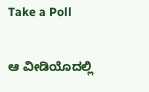Take a Poll

ಆ ವೀಡಿಯೊದಲ್ಲಿ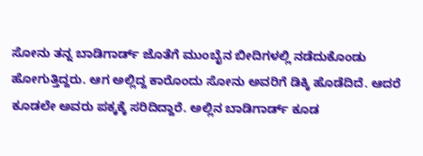ಸೋನು ತನ್ನ ಬಾಡಿಗಾರ್ಡ್‌ ಜೊತೆಗೆ ಮುಂಬೈನ ಬೀದಿಗಳಲ್ಲಿ ನಡೆದುಕೊಂಡು ಹೋಗುತ್ತಿದ್ದರು. ಆಗ ಅಲ್ಲಿದ್ದ ಕಾರೊಂದು ಸೋನು ಅವರಿಗೆ ಡಿಕ್ಕಿ ಹೊಡೆದಿದೆ. ಆದರೆ ಕೂಡಲೇ ಅವರು ಪಕ್ಕಕ್ಕೆ ಸರಿದಿದ್ದಾರೆ. ಅಲ್ಲಿನ ಬಾಡಿಗಾರ್ಡ್‌ ಕೂಡ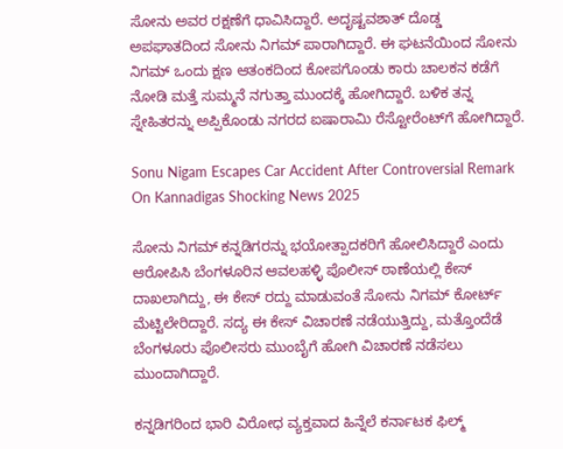ಸೋನು ಅವರ ರಕ್ಷಣೆಗೆ ಧಾವಿಸಿದ್ದಾರೆ. ಅದೃಷ್ಟವಶಾತ್‌ ದೊಡ್ಡ ಅಪಘಾತದಿಂದ ಸೋನು ನಿಗಮ್‌ ಪಾರಾಗಿದ್ದಾರೆ. ಈ ಘಟನೆಯಿಂದ ಸೋನು ನಿಗಮ್ ಒಂದು ಕ್ಷಣ‌ ಆತಂಕದಿಂದ ಕೋಪಗೊಂಡು ಕಾರು ಚಾಲಕನ ಕಡೆಗೆ ನೋಡಿ ಮತ್ತೆ ಸುಮ್ಮನೆ ನಗುತ್ತಾ ಮುಂದಕ್ಕೆ ಹೋಗಿದ್ದಾರೆ. ಬಳಿಕ ತನ್ನ ಸ್ನೇಹಿತರನ್ನು ಅಪ್ಪಿಕೊಂಡು ನಗರದ ಐಷಾರಾಮಿ ರೆಸ್ಟೋರೆಂಟ್‌ಗೆ ಹೋಗಿದ್ದಾರೆ.

Sonu Nigam Escapes Car Accident After Controversial Remark On Kannadigas Shocking News 2025

ಸೋನು ನಿಗಮ್‌ ಕನ್ನಡಿಗರನ್ನು ಭಯೋತ್ಪಾದಕರಿಗೆ ಹೋಲಿಸಿದ್ದಾರೆ ಎಂದು ಆರೋಪಿಸಿ ಬೆಂಗಳೂರಿನ ಆವಲಹಳ್ಳಿ ಪೊಲೀಸ್‌ ಠಾಣೆಯಲ್ಲಿ ಕೇಸ್‌ ದಾಖಲಾಗಿದ್ದು, ಈ ಕೇಸ್‌ ರದ್ದು ಮಾಡುವಂತೆ ಸೋನು ನಿಗಮ್‌ ಕೋರ್ಟ್‌ ಮೆಟ್ಟಿಲೇರಿದ್ದಾರೆ. ಸದ್ಯ ಈ ಕೇಸ್‌ ವಿಚಾರಣೆ ನಡೆಯುತ್ತಿದ್ದು, ಮತ್ತೊಂದೆಡೆ ಬೆಂಗಳೂರು ಪೊಲೀಸರು ಮುಂಬೈಗೆ ಹೋಗಿ ವಿಚಾರಣೆ ನಡೆಸಲು ಮುಂದಾಗಿದ್ದಾರೆ.

ಕನ್ನಡಿಗರಿಂದ ಭಾರಿ ವಿರೋಧ ವ್ಯಕ್ತವಾದ ಹಿನ್ನೆಲೆ ಕರ್ನಾಟಕ ಫಿಲ್ಮ್‌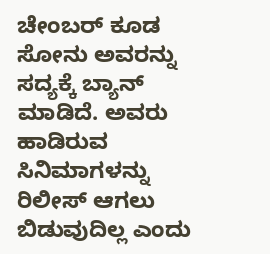ಚೇಂಬರ್‌ ಕೂಡ ಸೋನು ಅವರನ್ನು ಸದ್ಯಕ್ಕೆ ಬ್ಯಾನ್‌ ಮಾಡಿದೆ. ಅವರು ಹಾಡಿರುವ ಸಿನಿಮಾಗಳನ್ನು ರಿಲೀಸ್‌ ಆಗಲು ಬಿಡುವುದಿಲ್ಲ ಎಂದು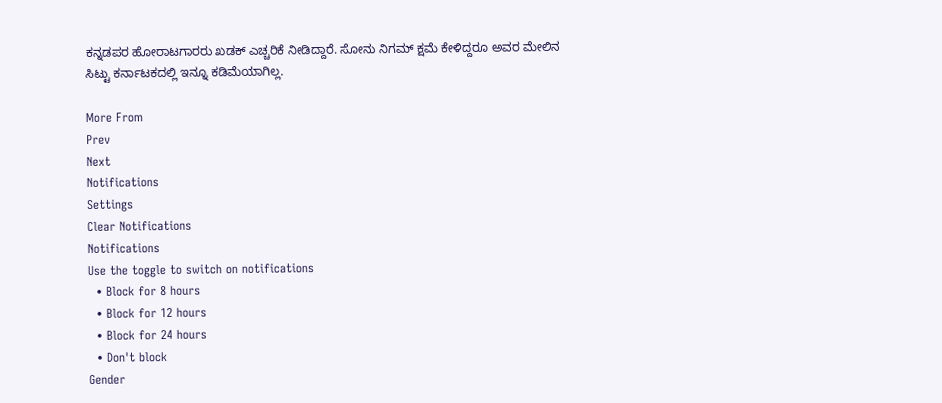ಕನ್ನಡಪರ ಹೋರಾಟಗಾರರು ಖಡಕ್‌ ಎಚ್ಚರಿಕೆ ನೀಡಿದ್ದಾರೆ. ಸೋನು ನಿಗಮ್‌ ಕ್ಷಮೆ ಕೇಳಿದ್ದರೂ ಅವರ ಮೇಲಿನ ಸಿಟ್ಟು ಕರ್ನಾಟಕದಲ್ಲಿ ಇನ್ನೂ ಕಡಿಮೆಯಾಗಿಲ್ಲ.

More From
Prev
Next
Notifications
Settings
Clear Notifications
Notifications
Use the toggle to switch on notifications
  • Block for 8 hours
  • Block for 12 hours
  • Block for 24 hours
  • Don't block
Gender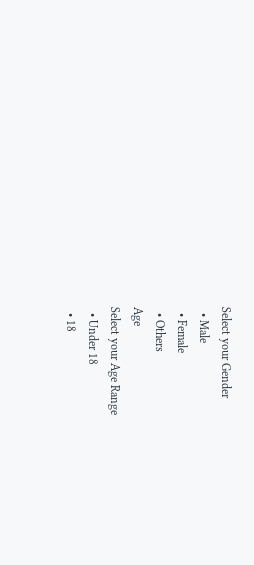Select your Gender
  • Male
  • Female
  • Others
Age
Select your Age Range
  • Under 18
  • 18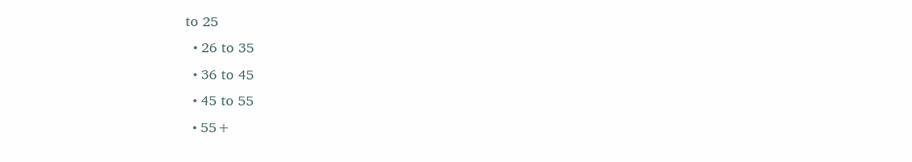to 25
  • 26 to 35
  • 36 to 45
  • 45 to 55
  • 55+